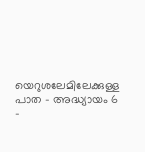യെറുശലേമിലേക്കുള്ള പാത – അദ്ധ്യായം 6 –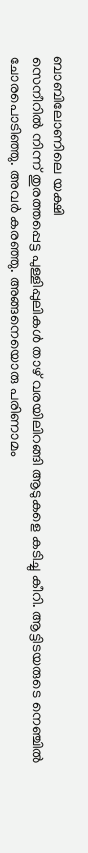ബാബിലോണിലെ യക്ഷി
സെനീറിൽ നിന്ന് തുരത്തപ്പെട്ട പുള്ളിപ്പുലികൾ താഴ് വരയിലിറങ്ങി ആടുകളെ കടിച്ചു കീറി. ആട്ടിടയരുടെ നെഞ്ചിൽ ചോരപൊടിഞ്ഞു. അവർ കരഞ്ഞു. അങ്ങനെയൊരു പരിണാമം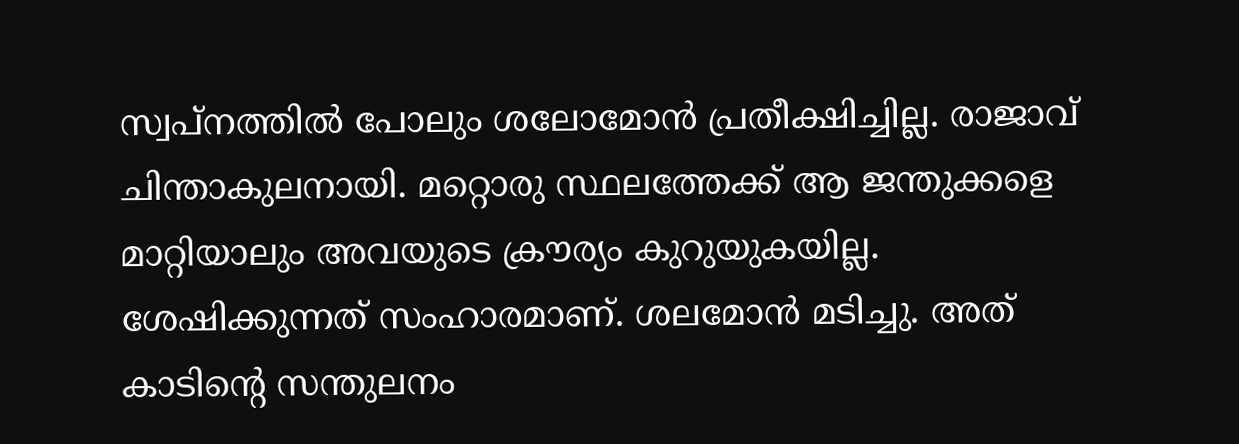സ്വപ്നത്തിൽ പോലും ശലോമോൻ പ്രതീക്ഷിച്ചില്ല. രാജാവ് ചിന്താകുലനായി. മറ്റൊരു സ്ഥലത്തേക്ക് ആ ജന്തുക്കളെ മാറ്റിയാലും അവയുടെ ക്രൗര്യം കുറുയുകയില്ല. ശേഷിക്കുന്നത് സംഹാരമാണ്. ശലമോൻ മടിച്ചു. അത് കാടിന്റെ സന്തുലനം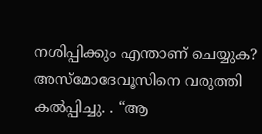നശിപ്പിക്കും എന്താണ് ചെയ്യുക? അസ്മോദേവൂസിനെ വരുത്തി കൽപ്പിച്ചു. . “ആ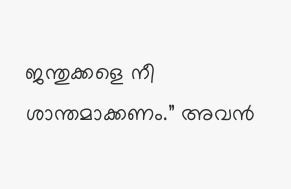ജന്തുക്കളെ നീ ശാന്തമാക്കണം.” അവൻ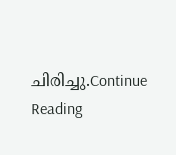ചിരിച്ചു.Continue Reading